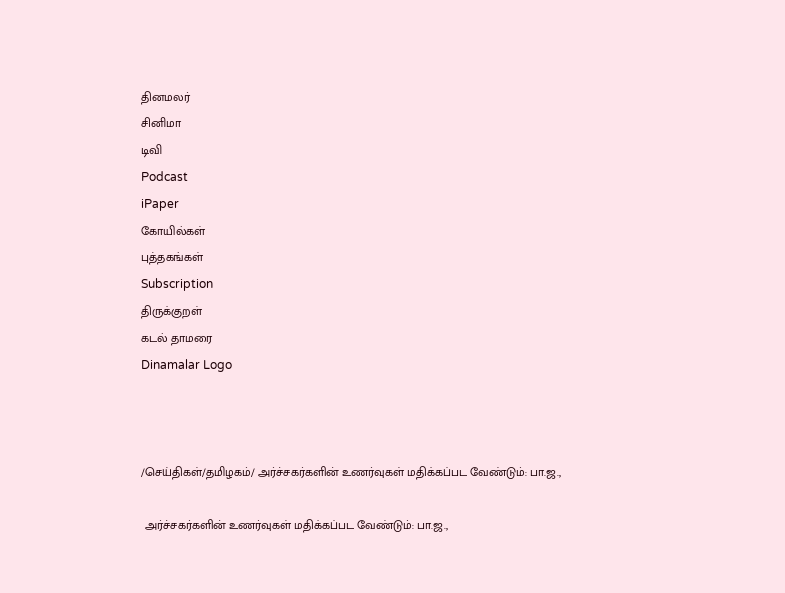தினமலர்
சினிமா
டிவி
Podcast
iPaper
கோயில்கள்
புத்தகங்கள்
Subscription
திருக்குறள்
கடல் தாமரை
Dinamalar Logo



/செய்திகள்/தமிழகம்/ அர்ச்சகர்களின் உணர்வுகள் மதிக்கப்பட வேண்டும்: பா.ஜ.,

 அர்ச்சகர்களின் உணர்வுகள் மதிக்கப்பட வேண்டும்: பா.ஜ.,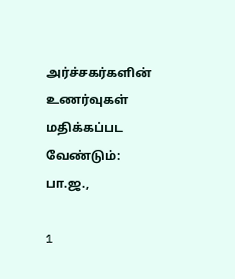அர்ச்சகர்களின் உணர்வுகள் மதிக்கப்பட வேண்டும்: பா.ஜ.,

1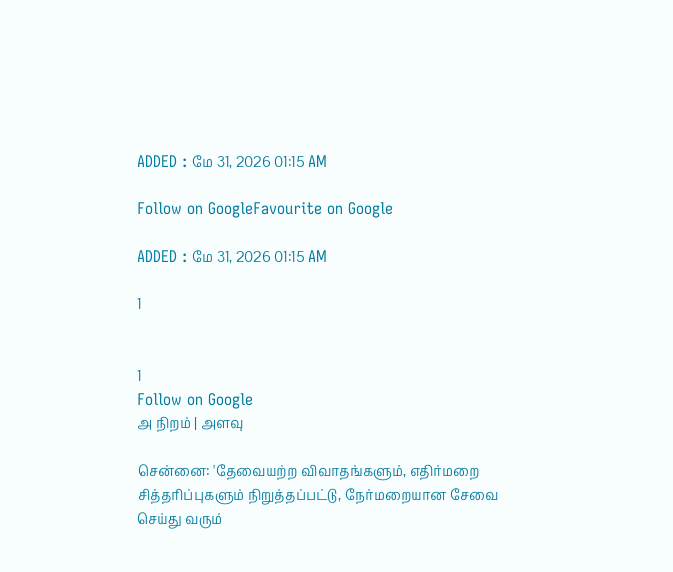ADDED : மே 31, 2026 01:15 AM

Follow on GoogleFavourite on Google

ADDED : மே 31, 2026 01:15 AM

1


1
Follow on Google
அ நிறம் | அளவு

சென்னை: 'தேவையற்ற விவாதங்களும், எதிர்மறை சித்தரிப்புகளும் நிறுத்தப்பட்டு, நேர்மறையான சேவை செய்து வரும்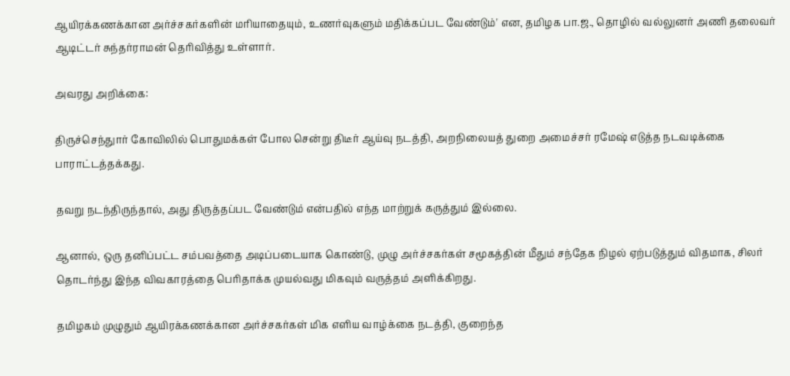ஆயிரக்கணக்கான அர்ச்சகர்களின் மரியாதையும், உணர்வுகளும் மதிக்கப்பட வேண்டும்' என, தமிழக பா.ஜ., தொழில் வல்லுனர் அணி தலைவர் ஆடிட்டர் சுந்தர்ராமன் தெரிவித்து உள்ளார்.

அவரது அறிக்கை:

திருச்செந்துார் கோவிலில் பொதுமக்கள் போல சென்று திடீர் ஆய்வு நடத்தி, அறநிலையத் துறை அமைச்சர் ரமேஷ் எடுத்த நடவடிக்கை பாராட்டத்தக்கது.

தவறு நடந்திருந்தால், அது திருத்தப்பட வேண்டும் என்பதில் எந்த மாற்றுக் கருத்தும் இல்லை.

ஆனால், ஒரு தனிப்பட்ட சம்பவத்தை அடிப்படையாக கொண்டு, முழு அர்ச்சகர்கள் சமூகத்தின் மீதும் சந்தேக நிழல் ஏற்படுத்தும் விதமாக, சிலர் தொடர்ந்து இந்த விவகாரத்தை பெரிதாக்க முயல்வது மிகவும் வருத்தம் அளிக்கிறது.

தமிழகம் முழுதும் ஆயிரக்கணக்கான அர்ச்சகர்கள் மிக எளிய வாழ்க்கை நடத்தி, குறைந்த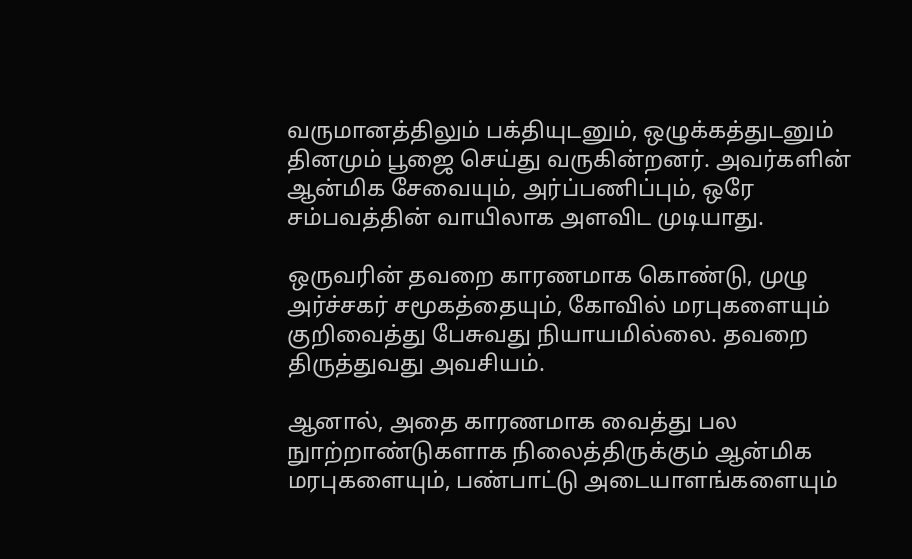வருமானத்திலும் பக்தியுடனும், ஒழுக்கத்துடனும் தினமும் பூஜை செய்து வருகின்றனர். அவர்களின் ஆன்மிக சேவையும், அர்ப்பணிப்பும், ஒரே சம்பவத்தின் வாயிலாக அளவிட முடியாது.

ஒருவரின் தவறை காரணமாக கொண்டு, முழு அர்ச்சகர் சமூகத்தையும், கோவில் மரபுகளையும் குறிவைத்து பேசுவது நியாயமில்லை. தவறை திருத்துவது அவசியம்.

ஆனால், அதை காரணமாக வைத்து பல நுாற்றாண்டுகளாக நிலைத்திருக்கும் ஆன்மிக மரபுகளையும், பண்பாட்டு அடையாளங்களையும்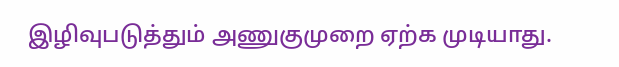இழிவுபடுத்தும் அணுகுமுறை ஏற்க முடியாது.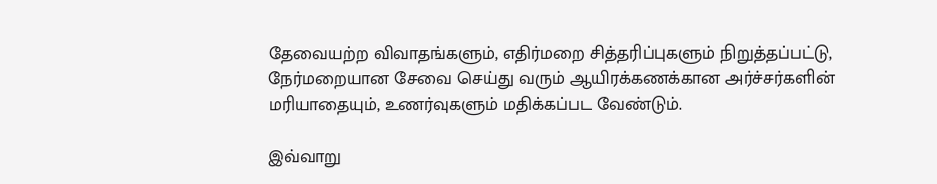தேவையற்ற விவாதங்களும், எதிர்மறை சித்தரிப்புகளும் நிறுத்தப்பட்டு, நேர்மறையான சேவை செய்து வரும் ஆயிரக்கணக்கான அர்ச்சர்களின் மரியாதையும், உணர்வுகளும் மதிக்கப்பட வேண்டும்.

இவ்வாறு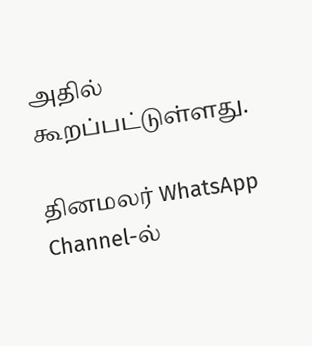அதில் கூறப்பட்டுள்ளது.

தினமலர் WhatsApp Channel-ல்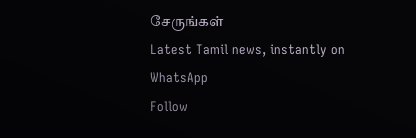சேருங்கள்
Latest Tamil news, instantly on WhatsApp
Follow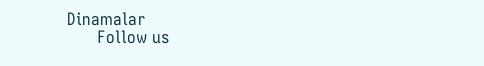Dinamalar
      Follow us